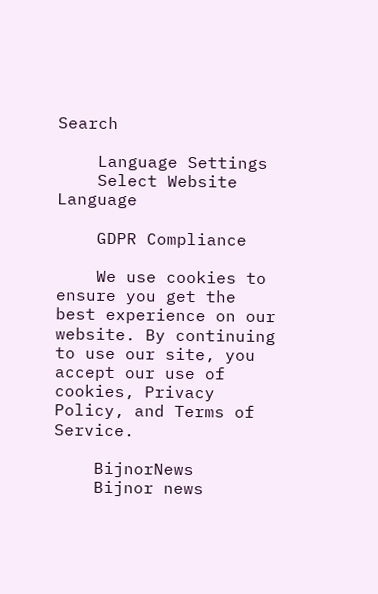Search

    Language Settings
    Select Website Language

    GDPR Compliance

    We use cookies to ensure you get the best experience on our website. By continuing to use our site, you accept our use of cookies, Privacy Policy, and Terms of Service.

    BijnorNews
    Bijnor news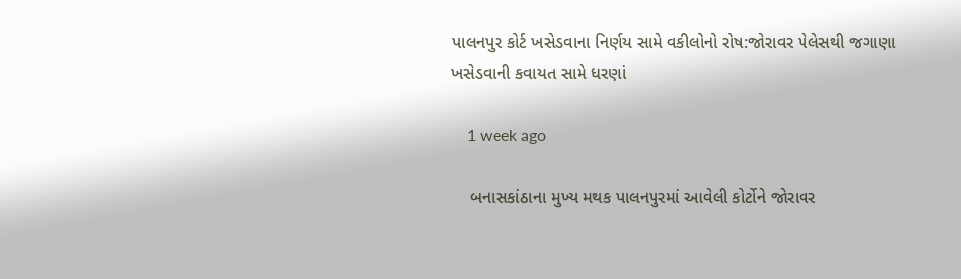પાલનપુર કોર્ટ ખસેડવાના નિર્ણય સામે વકીલોનો રોષ:જોરાવર પેલેસથી જગાણા ખસેડવાની કવાયત સામે ધરણાં

    1 week ago

    બનાસકાંઠાના મુખ્ય મથક પાલનપુરમાં આવેલી કોર્ટોને જોરાવર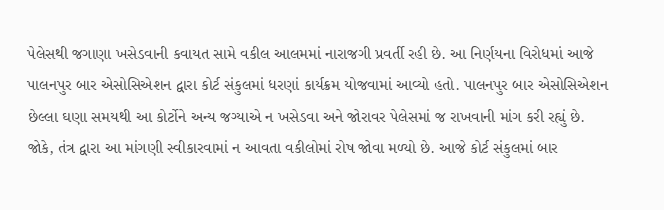પેલેસથી જગાણા ખસેડવાની કવાયત સામે વકીલ આલમમાં નારાજગી પ્રવર્તી રહી છે. આ નિર્ણયના વિરોધમાં આજે પાલનપુર બાર એસોસિએશન દ્વારા કોર્ટ સંકુલમાં ધરણાં કાર્યક્રમ યોજવામાં આવ્યો હતો. પાલનપુર બાર એસોસિએશન છેલ્લા ઘણા સમયથી આ કોર્ટોને અન્ય જગ્યાએ ન ખસેડવા અને જોરાવર પેલેસમાં જ રાખવાની માંગ કરી રહ્યું છે. જોકે, તંત્ર દ્વારા આ માંગણી સ્વીકારવામાં ન આવતા વકીલોમાં રોષ જોવા મળ્યો છે. આજે કોર્ટ સંકુલમાં બાર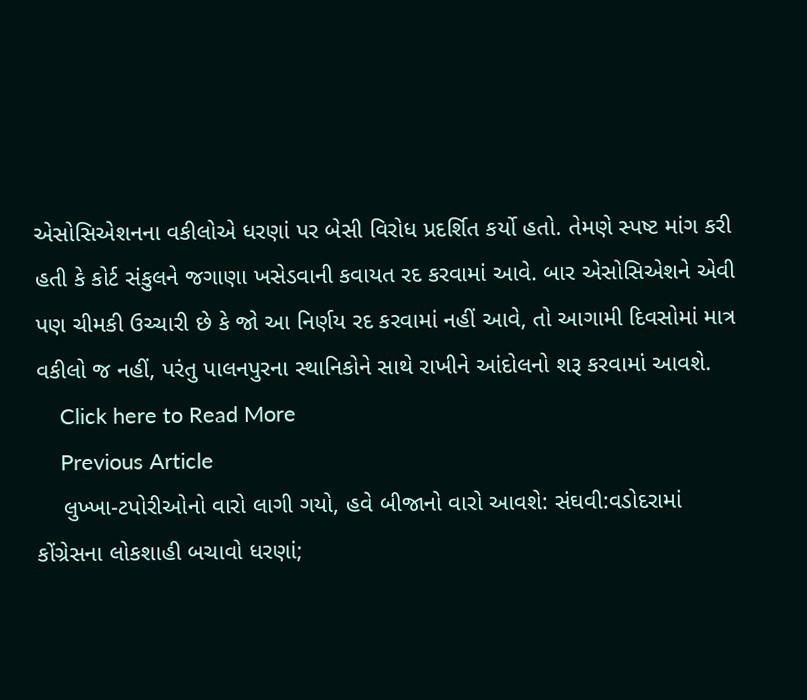એસોસિએશનના વકીલોએ ધરણાં પર બેસી વિરોધ પ્રદર્શિત કર્યો હતો. તેમણે સ્પષ્ટ માંગ કરી હતી કે કોર્ટ સંકુલને જગાણા ખસેડવાની કવાયત રદ કરવામાં આવે. બાર એસોસિએશને એવી પણ ચીમકી ઉચ્ચારી છે કે જો આ નિર્ણય રદ કરવામાં નહીં આવે, તો આગામી દિવસોમાં માત્ર વકીલો જ નહીં, પરંતુ પાલનપુરના સ્થાનિકોને સાથે રાખીને આંદોલનો શરૂ કરવામાં આવશે.
    Click here to Read More
    Previous Article
    લુખ્ખા-ટપોરીઓનો વારો લાગી ગયો, હવે બીજાનો વારો આવશે: સંઘવી:વડોદરામાં કોંગ્રેસના લોકશાહી બચાવો ધરણાં;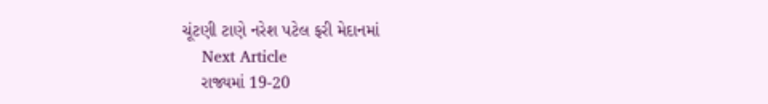ચૂંટણી ટાણે નરેશ પટેલ ફરી મેદાનમાં
    Next Article
    રાજ્યમાં 19-20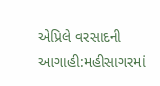એપ્રિલે વરસાદની આગાહી:મહીસાગરમાં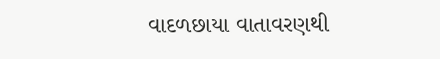વાદળછાયા વાતાવરણથી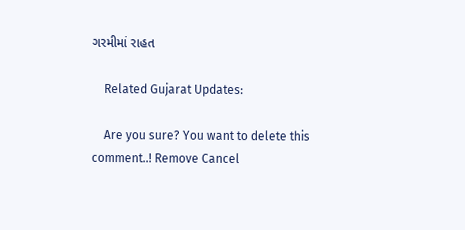ગરમીમાં રાહત

    Related Gujarat Updates:

    Are you sure? You want to delete this comment..! Remove Cancel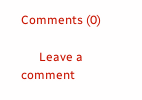Comments (0)

      Leave a comment